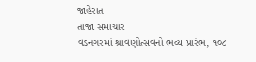જાહેરાત
તાજા સમાચાર
વડનગરમાં શ્રાવણોત્સવનો ભવ્ય પ્રારંભ, ૧૦૮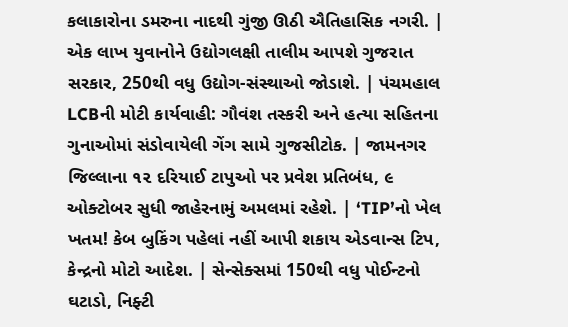કલાકારોના ડમરુના નાદથી ગુંજી ઊઠી ઐતિહાસિક નગરી. | એક લાખ યુવાનોને ઉદ્યોગલક્ષી તાલીમ આપશે ગુજરાત સરકાર, 250થી વધુ ઉદ્યોગ-સંસ્થાઓ જોડાશે. | પંચમહાલ LCBની મોટી કાર્યવાહી: ગૌવંશ તસ્કરી અને હત્યા સહિતના ગુનાઓમાં સંડોવાયેલી ગેંગ સામે ગુજસીટોક. | જામનગર જિલ્લાના ૧૨ દરિયાઈ ટાપુઓ પર પ્રવેશ પ્રતિબંધ, ૯ ઓક્ટોબર સુધી જાહેરનામું અમલમાં રહેશે. | ‘TIP’નો ખેલ ખતમ! કેબ બુકિંગ પહેલાં નહીં આપી શકાય એડવાન્સ ટિપ, કેન્દ્રનો મોટો આદેશ. | સેન્સેક્સમાં 150થી વધુ પોઈન્ટનો ઘટાડો, નિફ્ટી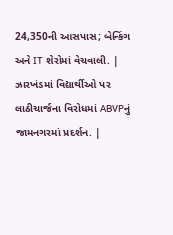24,350ની આસપાસ; બેન્કિંગ અને IT શેરોમાં વેચવાલી. | ઝારખંડમાં વિદ્યાર્થીઓ પર લાઠીચાર્જના વિરોધમાં ABVPનું જામનગરમાં પ્રદર્શન. |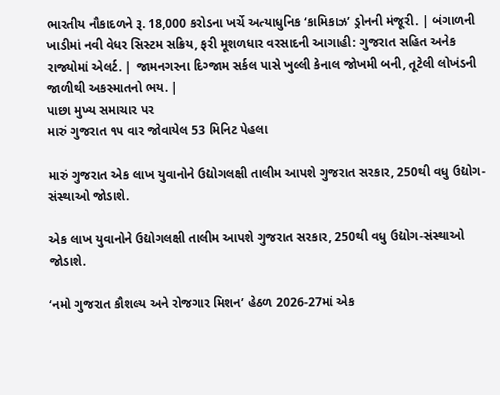ભારતીય નૌકાદળને રૂ. 18,000 કરોડના ખર્ચે અત્યાધુનિક ‘કામિકાઝ’ ડ્રોનની મંજૂરી. | બંગાળની ખાડીમાં નવી વેધર સિસ્ટમ સક્રિય, ફરી મૂશળધાર વરસાદની આગાહી: ગુજરાત સહિત અનેક રાજ્યોમાં એલર્ટ. | જામનગરના દિગ્જામ સર્કલ પાસે ખુલ્લી કેનાલ જોખમી બની, તૂટેલી લોખંડની જાળીથી અકસ્માતનો ભય. |
પાછા મુખ્ય સમાચાર પર
મારું ગુજરાત ૧૫ વાર જોવાયેલ 53 મિનિટ પેહલા

મારું ગુજરાત એક લાખ યુવાનોને ઉદ્યોગલક્ષી તાલીમ આપશે ગુજરાત સરકાર, 250થી વધુ ઉદ્યોગ-સંસ્થાઓ જોડાશે.

એક લાખ યુવાનોને ઉદ્યોગલક્ષી તાલીમ આપશે ગુજરાત સરકાર, 250થી વધુ ઉદ્યોગ-સંસ્થાઓ જોડાશે.

‘નમો ગુજરાત કૌશલ્ય અને રોજગાર મિશન’ હેઠળ 2026-27માં એક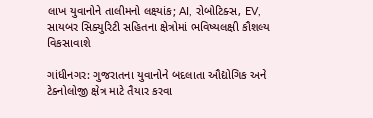લાખ યુવાનોને તાલીમનો લક્ષ્યાંક; AI, રોબોટિક્સ, EV, સાયબર સિક્યુરિટી સહિતના ક્ષેત્રોમાં ભવિષ્યલક્ષી કૌશલ્ય વિકસાવાશે

ગાંધીનગર: ગુજરાતના યુવાનોને બદલાતા ઔદ્યોગિક અને ટેક્નોલોજી ક્ષેત્ર માટે તૈયાર કરવા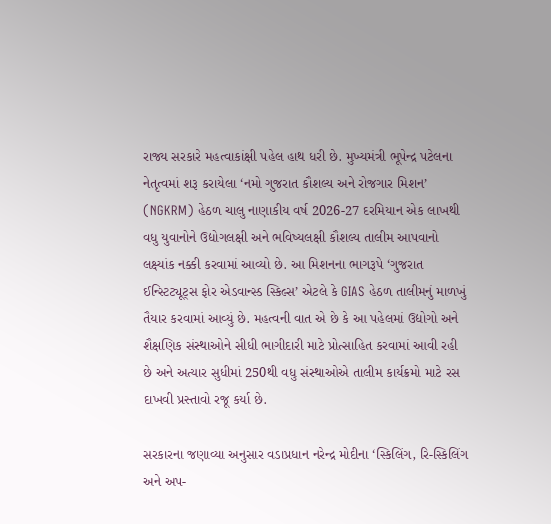રાજ્ય સરકારે મહત્વાકાંક્ષી પહેલ હાથ ધરી છે. મુખ્યમંત્રી ભૂપેન્દ્ર પટેલના નેતૃત્વમાં શરૂ કરાયેલા ‘નમો ગુજરાત કૌશલ્ય અને રોજગાર મિશન’ (NGKRM) હેઠળ ચાલુ નાણાકીય વર્ષ 2026-27 દરમિયાન એક લાખથી વધુ યુવાનોને ઉદ્યોગલક્ષી અને ભવિષ્યલક્ષી કૌશલ્ય તાલીમ આપવાનો લક્ષ્યાંક નક્કી કરવામાં આવ્યો છે. આ મિશનના ભાગરૂપે ‘ગુજરાત ઈન્સ્ટિટ્યૂટ્સ ફોર એડવાન્સ્ડ સ્કિલ્સ’ એટલે કે GIAS હેઠળ તાલીમનું માળખું તૈયાર કરવામાં આવ્યું છે. મહત્વની વાત એ છે કે આ પહેલમાં ઉદ્યોગો અને શૈક્ષણિક સંસ્થાઓને સીધી ભાગીદારી માટે પ્રોત્સાહિત કરવામાં આવી રહી છે અને અત્યાર સુધીમાં 250થી વધુ સંસ્થાઓએ તાલીમ કાર્યક્રમો માટે રસ દાખવી પ્રસ્તાવો રજૂ કર્યા છે.

સરકારના જણાવ્યા અનુસાર વડાપ્રધાન નરેન્દ્ર મોદીના ‘સ્કિલિંગ, રિ-સ્કિલિંગ અને અપ-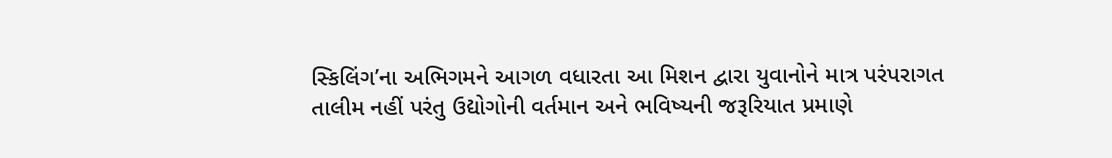સ્કિલિંગ’ના અભિગમને આગળ વધારતા આ મિશન દ્વારા યુવાનોને માત્ર પરંપરાગત તાલીમ નહીં પરંતુ ઉદ્યોગોની વર્તમાન અને ભવિષ્યની જરૂરિયાત પ્રમાણે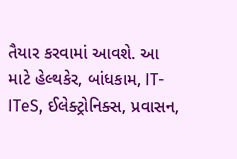તૈયાર કરવામાં આવશે. આ માટે હેલ્થકેર, બાંધકામ, IT-ITeS, ઈલેક્ટ્રોનિક્સ, પ્રવાસન,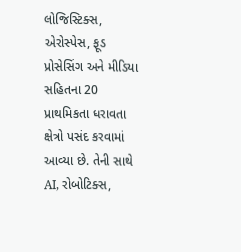લોજિસ્ટિક્સ, એરોસ્પેસ, ફૂડ પ્રોસેસિંગ અને મીડિયા સહિતના 20 પ્રાથમિકતા ધરાવતા ક્ષેત્રો પસંદ કરવામાં આવ્યા છે. તેની સાથે AI, રોબોટિક્સ,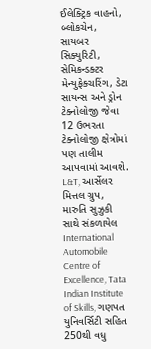ઈલેક્ટ્રિક વાહનો, બ્લોકચેન, સાયબર સિક્યુરિટી, સેમિકન્ડક્ટર મેન્યુફેક્ચરિંગ, ડેટા સાયન્સ અને ડ્રોન ટેક્નોલોજી જેવા 12 ઉભરતા ટેક્નોલોજી ક્ષેત્રોમાં પણ તાલીમ આપવામાં આવશે. L&T, આર્સેલર મિત્તલ ગ્રુપ, મારુતિ સુઝુકી સાથે સંકળાયેલ International Automobile Centre of Excellence, Tata Indian Institute of Skills, ગણપત યુનિવર્સિટી સહિત 250થી વધુ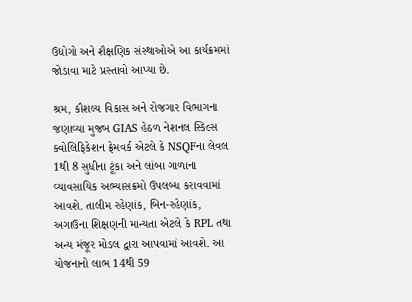ઉદ્યોગો અને શૈક્ષણિક સંસ્થાઓએ આ કાર્યક્રમમાં જોડાવા માટે પ્રસ્તાવો આપ્યા છે.

શ્રમ, કૌશલ્ય વિકાસ અને રોજગાર વિભાગના જણાવ્યા મુજબ GIAS હેઠળ નેશનલ સ્કિલ્સ ક્વોલિફિકેશન ફ્રેમવર્ક એટલે કે NSQFના લેવલ 1થી 8 સુધીના ટૂંકા અને લાંબા ગાળાના વ્યાવસાયિક અભ્યાસક્રમો ઉપલબ્ધ કરાવવામાં આવશે. તાલીમ રહેણાંક, બિન-રહેણાંક, અગાઉના શિક્ષણની માન્યતા એટલે કે RPL તથા અન્ય મંજૂર મોડલ દ્વારા આપવામાં આવશે. આ યોજનાનો લાભ 14થી 59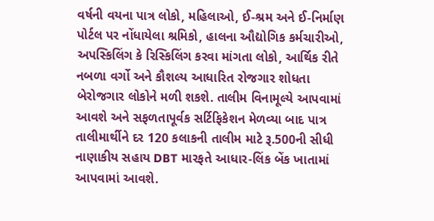વર્ષની વયના પાત્ર લોકો, મહિલાઓ, ઈ-શ્રમ અને ઈ-નિર્માણ પોર્ટલ પર નોંધાયેલા શ્રમિકો, હાલના ઔદ્યોગિક કર્મચારીઓ, અપસ્કિલિંગ કે રિસ્કિલિંગ કરવા માંગતા લોકો, આર્થિક રીતે નબળા વર્ગો અને કૌશલ્ય આધારિત રોજગાર શોધતા બેરોજગાર લોકોને મળી શકશે. તાલીમ વિનામૂલ્યે આપવામાં આવશે અને સફળતાપૂર્વક સર્ટિફિકેશન મેળવ્યા બાદ પાત્ર તાલીમાર્થીને દર 120 કલાકની તાલીમ માટે રૂ.500ની સીધી નાણાકીય સહાય DBT મારફતે આધાર-લિંક બેંક ખાતામાં આપવામાં આવશે.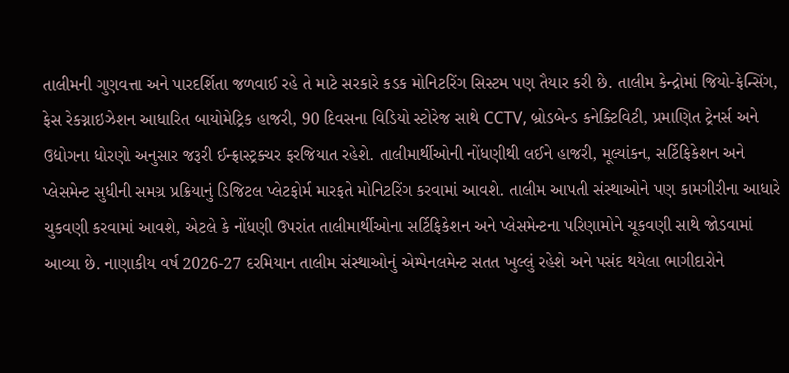તાલીમની ગુણવત્તા અને પારદર્શિતા જળવાઈ રહે તે માટે સરકારે કડક મોનિટરિંગ સિસ્ટમ પણ તૈયાર કરી છે. તાલીમ કેન્દ્રોમાં જિયો-ફેન્સિંગ, ફેસ રેકગ્નાઇઝેશન આધારિત બાયોમેટ્રિક હાજરી, 90 દિવસના વિડિયો સ્ટોરેજ સાથે CCTV, બ્રોડબેન્ડ કનેક્ટિવિટી, પ્રમાણિત ટ્રેનર્સ અને ઉદ્યોગના ધોરણો અનુસાર જરૂરી ઈન્ફ્રાસ્ટ્રક્ચર ફરજિયાત રહેશે. તાલીમાર્થીઓની નોંધણીથી લઈને હાજરી, મૂલ્યાંકન, સર્ટિફિકેશન અને પ્લેસમેન્ટ સુધીની સમગ્ર પ્રક્રિયાનું ડિજિટલ પ્લેટફોર્મ મારફતે મોનિટરિંગ કરવામાં આવશે. તાલીમ આપતી સંસ્થાઓને પણ કામગીરીના આધારે ચુકવણી કરવામાં આવશે, એટલે કે નોંધણી ઉપરાંત તાલીમાર્થીઓના સર્ટિફિકેશન અને પ્લેસમેન્ટના પરિણામોને ચૂકવણી સાથે જોડવામાં આવ્યા છે. નાણાકીય વર્ષ 2026-27 દરમિયાન તાલીમ સંસ્થાઓનું એમ્પેનલમેન્ટ સતત ખુલ્લું રહેશે અને પસંદ થયેલા ભાગીદારોને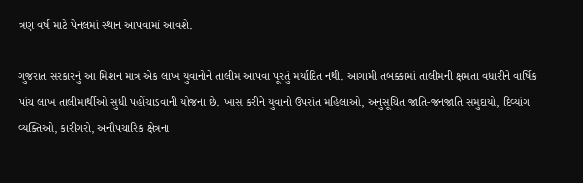ત્રણ વર્ષ માટે પેનલમાં સ્થાન આપવામાં આવશે.

ગુજરાત સરકારનું આ મિશન માત્ર એક લાખ યુવાનોને તાલીમ આપવા પૂરતું મર્યાદિત નથી. આગામી તબક્કામાં તાલીમની ક્ષમતા વધારીને વાર્ષિક પાંચ લાખ તાલીમાર્થીઓ સુધી પહોંચાડવાની યોજના છે. ખાસ કરીને યુવાનો ઉપરાંત મહિલાઓ, અનુસૂચિત જાતિ-જનજાતિ સમુદાયો, દિવ્યાંગ વ્યક્તિઓ, કારીગરો, અનૌપચારિક ક્ષેત્રના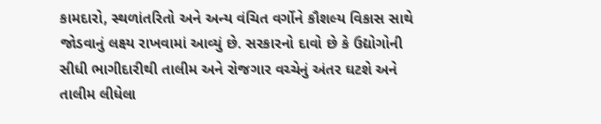કામદારો, સ્થળાંતરિતો અને અન્ય વંચિત વર્ગોને કૌશલ્ય વિકાસ સાથે જોડવાનું લક્ષ્ય રાખવામાં આવ્યું છે. સરકારનો દાવો છે કે ઉદ્યોગોની સીધી ભાગીદારીથી તાલીમ અને રોજગાર વચ્ચેનું અંતર ઘટશે અને તાલીમ લીધેલા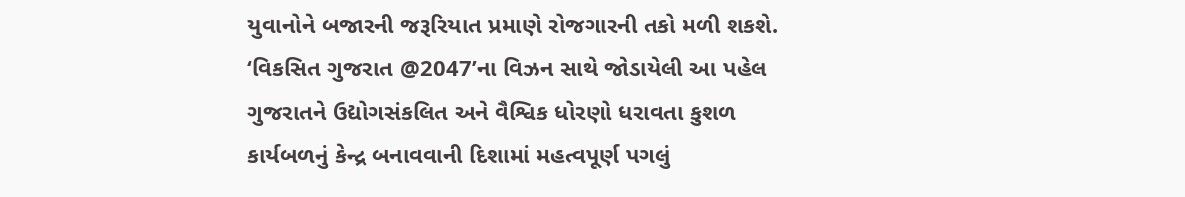યુવાનોને બજારની જરૂરિયાત પ્રમાણે રોજગારની તકો મળી શકશે. ‘વિકસિત ગુજરાત @2047’ના વિઝન સાથે જોડાયેલી આ પહેલ ગુજરાતને ઉદ્યોગસંકલિત અને વૈશ્વિક ધોરણો ધરાવતા કુશળ કાર્યબળનું કેન્દ્ર બનાવવાની દિશામાં મહત્વપૂર્ણ પગલું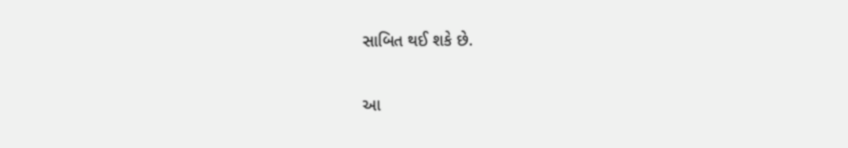સાબિત થઈ શકે છે.

આ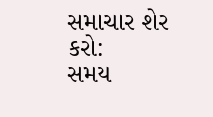સમાચાર શેર કરો:
સમય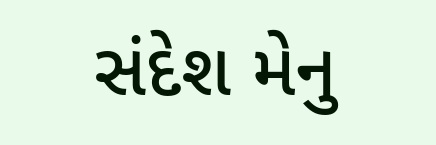સંદેશ મેનુ